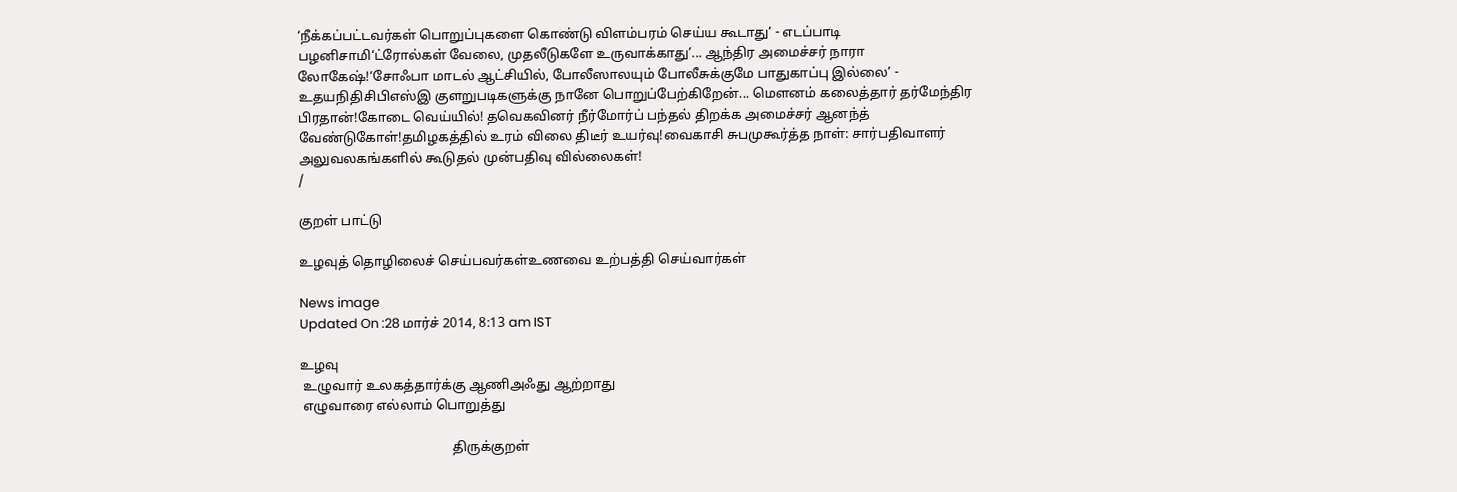‘நீக்கப்பட்டவர்கள் பொறுப்புகளை கொண்டு விளம்பரம் செய்ய கூடாது’ - எடப்பாடி பழனிசாமி‘ட்ரோல்கள் வேலை, முதலீடுகளே உருவாக்காது’... ஆந்திர அமைச்சர் நாரா லோகேஷ்!‘சோஃபா மாடல் ஆட்சியில், போலீஸாலயும் போலீசுக்குமே பாதுகாப்பு இல்லை’ - உதயநிதிசிபிஎஸ்இ குளறுபடிகளுக்கு நானே பொறுப்பேற்கிறேன்... மௌனம் கலைத்தார் தர்மேந்திர பிரதான்!கோடை வெய்யில்! தவெகவினர் நீர்மோர்ப் பந்தல் திறக்க அமைச்சர் ஆனந்த் வேண்டுகோள்!தமிழகத்தில் உரம் விலை திடீர் உயர்வு!வைகாசி சுபமுகூர்த்த நாள்: சார்பதிவாளர் அலுவலகங்களில் கூடுதல் முன்பதிவு வில்லைகள்!
/

குறள் பாட்டு

உழவுத் தொழிலைச் செய்பவர்கள்உணவை உற்பத்தி செய்வார்கள்

News image
Updated On :28 மார்ச் 2014, 8:13 am IST

உழவு
 உழுவார் உலகத்தார்க்கு ஆணிஅஃது ஆற்றாது
 எழுவாரை எல்லாம் பொறுத்து

                                             திருக்குறள்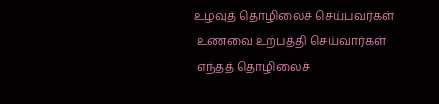உழவுத் தொழிலைச் செய்பவர்கள்
 உணவை உற்பத்தி செய்வார்கள்
 எந்தத் தொழிலைச்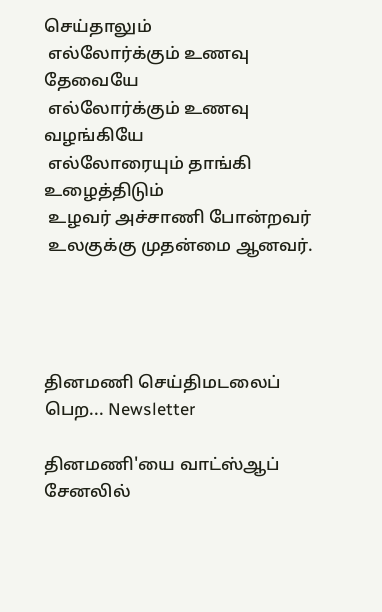செய்தாலும்
 எல்லோர்க்கும் உணவு தேவையே
 எல்லோர்க்கும் உணவு வழங்கியே
 எல்லோரையும் தாங்கி உழைத்திடும்
 உழவர் அச்சாணி போன்றவர்
 உலகுக்கு முதன்மை ஆனவர்.




தினமணி செய்திமடலைப் பெற... Newsletter

தினமணி'யை வாட்ஸ்ஆப் சேனலில்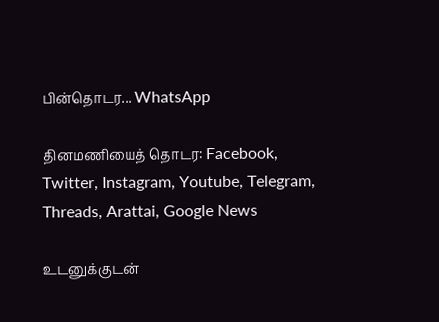பின்தொடர... WhatsApp

தினமணியைத் தொடர: Facebook, Twitter, Instagram, Youtube, Telegram, Threads, Arattai, Google News

உடனுக்குடன்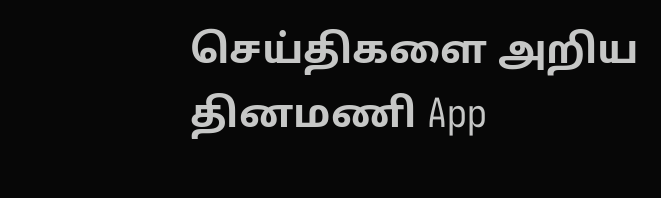செய்திகளை அறிய தினமணி App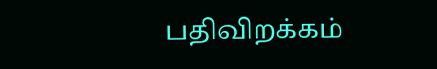பதிவிறக்கம்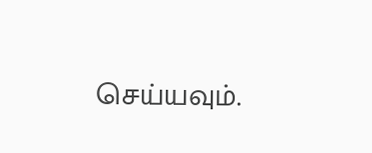செய்யவும்.